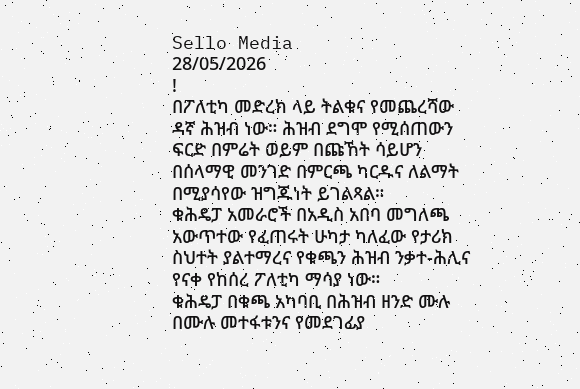Sello Media
28/05/2026
!
በፖለቲካ መድረክ ላይ ትልቁና የመጨረሻው ዳኛ ሕዝብ ነው። ሕዝብ ደግሞ የሚሰጠውን ፍርድ በምሬት ወይም በጩኸት ሳይሆን በሰላማዊ መንገድ በምርጫ ካርዱና ለልማት በሚያሳየው ዝግጁነት ይገልጻል።
ቁሕዴፓ አመራሮች በአዲስ አበባ መግለጫ አውጥተው የፈጠሩት ሁካታ ካለፈው የታሪክ ስህተት ያልተማረና የቁጫን ሕዝብ ንቃተ-ሕሊና የናቀ የከሰረ ፖለቲካ ማሳያ ነው።
ቁሕዴፓ በቁጫ አካባቢ በሕዝብ ዘንድ ሙሉ በሙሉ መተፋቱንና የመደገፊያ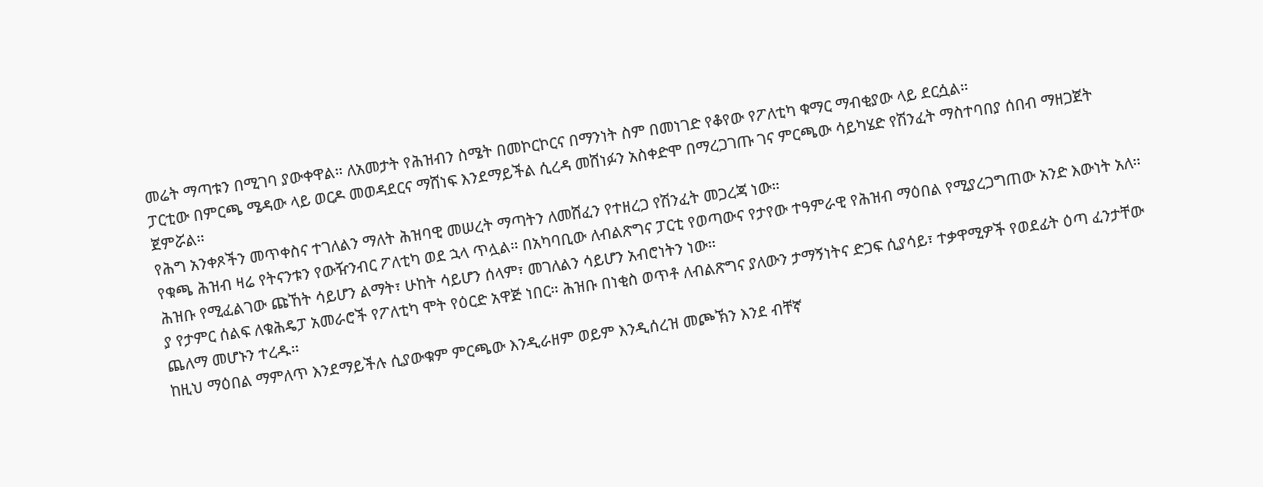መሬት ማጣቱን በሚገባ ያውቀዋል። ለአመታት የሕዝብን ስሜት በመኮርኮርና በማንነት ስም በመነገድ የቆየው የፖለቲካ ቁማር ማብቂያው ላይ ደርሷል።
ፓርቲው በምርጫ ሜዳው ላይ ወርዶ መወዳደርና ማሸነፍ እንደማይችል ሲረዳ መሸነፉን አስቀድሞ በማረጋገጡ ገና ምርጫው ሳይካሄድ የሽንፈት ማስተባበያ ሰበብ ማዘጋጀት ጀምሯል።
የሕግ አንቀጾችን መጥቀስና ተገለልን ማለት ሕዝባዊ መሠረት ማጣትን ለመሸፈን የተዘረጋ የሽንፈት መጋረጃ ነው።
የቁጫ ሕዝብ ዛሬ የትናንቱን የውዥንብር ፖለቲካ ወደ ኋላ ጥሏል። በአካባቢው ለብልጽግና ፓርቲ የወጣውና የታየው ተዓምራዊ የሕዝብ ማዕበል የሚያረጋግጠው አንድ እውነት አለ። ሕዝቡ የሚፈልገው ጩኸት ሳይሆን ልማት፣ ሁከት ሳይሆን ሰላም፣ መገለልን ሳይሆን አብሮነትን ነው።
ያ የታምር ሰልፍ ለቁሕዴፓ አመራሮች የፖለቲካ ሞት የዕርድ አዋጅ ነበር። ሕዝቡ በነቂስ ወጥቶ ለብልጽግና ያለውን ታማኝነትና ድጋፍ ሲያሳይ፣ ተቃዋሚዎች የወደፊት ዕጣ ፈንታቸው ጨለማ መሆኑን ተረዱ።
ከዚህ ማዕበል ማምለጥ እንደማይችሉ ሲያውቁም ምርጫው እንዲራዘም ወይም እንዲሰረዝ መጮኽን እንደ ብቸኛ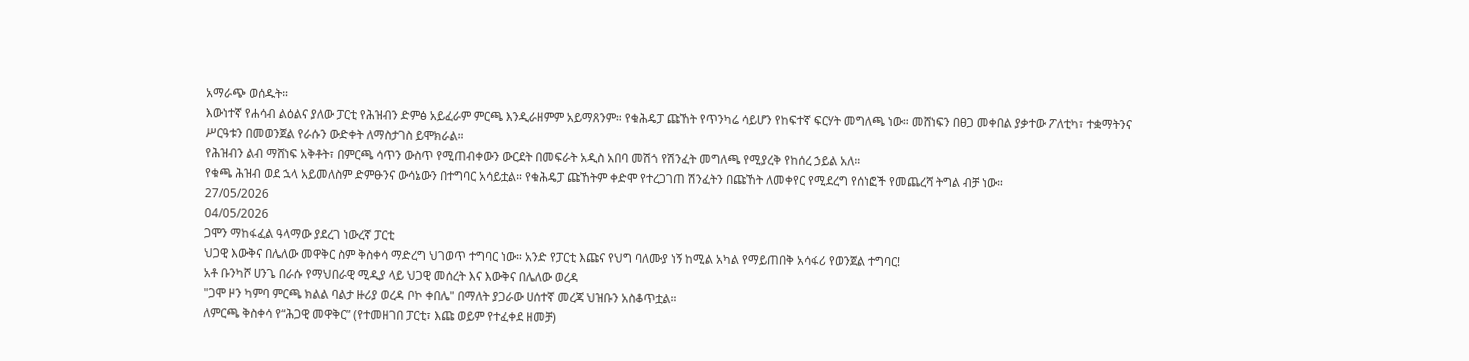አማራጭ ወሰዱት።
እውነተኛ የሐሳብ ልዕልና ያለው ፓርቲ የሕዝብን ድምፅ አይፈራም ምርጫ እንዲራዘምም አይማጸንም። የቁሕዴፓ ጩኸት የጥንካሬ ሳይሆን የከፍተኛ ፍርሃት መግለጫ ነው። መሸነፍን በፀጋ መቀበል ያቃተው ፖለቲካ፣ ተቋማትንና ሥርዓቱን በመወንጀል የራሱን ውድቀት ለማስታገስ ይሞክራል።
የሕዝብን ልብ ማሸነፍ አቅቶት፣ በምርጫ ሳጥን ውስጥ የሚጠብቀውን ውርደት በመፍራት አዲስ አበባ መሽጎ የሽንፈት መግለጫ የሚያረቅ የከሰረ ኃይል አለ።
የቁጫ ሕዝብ ወደ ኋላ አይመለስም ድምፁንና ውሳኔውን በተግባር አሳይቷል። የቁሕዴፓ ጩኸትም ቀድሞ የተረጋገጠ ሽንፈትን በጩኸት ለመቀየር የሚደረግ የሰነፎች የመጨረሻ ትግል ብቻ ነው።
27/05/2026
04/05/2026
ጋሞን ማከፋፈል ዓላማው ያደረገ ነውረኛ ፓርቲ
ህጋዊ እውቅና በሌለው መዋቅር ስም ቅስቀሳ ማድረግ ህገወጥ ተግባር ነው። አንድ የፓርቲ እጩና የህግ ባለሙያ ነኝ ከሚል አካል የማይጠበቅ አሳፋሪ የወንጀል ተግባር!
አቶ ቡንካሾ ሀንጌ በራሱ የማህበራዊ ሚዲያ ላይ ህጋዊ መሰረት እና እውቅና በሌለው ወረዳ
"ጋሞ ዞን ካምባ ምርጫ ክልል ባልታ ዙሪያ ወረዳ ቦኮ ቀበሌ" በማለት ያጋራው ሀሰተኛ መረጃ ህዝቡን አስቆጥቷል።
ለምርጫ ቅስቀሳ የ“ሕጋዊ መዋቅር” (የተመዘገበ ፓርቲ፣ እጩ ወይም የተፈቀደ ዘመቻ)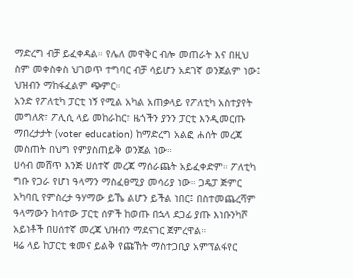ማድረግ ብቻ ይፈቀዳል። የሌለ መዋቅር ብሎ መጠራት እና በዚህ ስም መቀስቀስ ህገወጥ ተግባር ብቻ ሳይሆን አደገኛ ወንጀልም ነው፤ ህዝብን ማከፋፈልም ጭምር።
አንድ የፖለቲካ ፓርቲ ነኝ የሚል አካል አጠቃላይ የፖለቲካ አስተያየት መግለጽ፣ ፖሊሲ ላይ መከራከር፣ ዜጎችን ያንን ፓርቲ እንዲመርጡ ማበረታታት (voter education) ከማድረግ አልፎ ሐሰት መረጃ መስጠት በህግ የምያስጠይቅ ወንጀል ነው።
ሀሳብ መሸጥ እንጅ ሀሰተኛ መረጃ ማሰራጨት አይፈቀድም። ፖለቲካ ግቡ የጋራ የሆነ ዓላማን ማስፈፀሚያ መሳሪያ ነው። ጋዴፓ ጅምር አካባቢ የምስረታ ዓሃማው ይኼ ልሆን ይችል ነበር፤ በስተመጨረሻም ዓላማውን ከሳተው ፓርቲ ሰዎች ከወጡ በኋላ ደጋፊ ያጡ እነቡንካሾ አይነቶች በሀሰተኛ መረጃ ህዝብን ማደናገር ጀምረዋል።
ዛሬ ላይ ከፓርቲ ቁመና ይልቅ የጩኸት ማስተጋቢያ አምፕልፋየር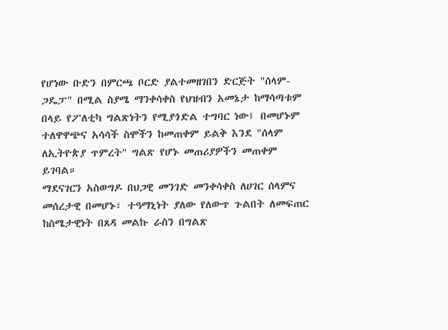የሆነው ቡድን በምርጫ ቦርድ ያልተመዘገበን ድርጅት "ሰላም-ጋዴፓ" በሚል ስያሜ ማንቀሳቀስ የህዝብን አመኔታ ከማሳጣቱም በላይ የፖለቲካ ግልጽነትን የሚያጎድል ተግባር ነው፤ በመሆኑም ተለዋዋጭና አሳሳች ስሞችን ከመጠቀም ይልቅ እንደ "ሰላም ለኢትዮጵያ ጥምረት" ግልጽ የሆኑ መጠሪያዎችን መጠቀም ይገባል።
ማደናገርን አስወግዶ በህጋዊ መንገድ መንቀሳቀስ ለሀገር ሰላምና መሰረታዊ በመሆኑ፣ ተዓማኒነት ያለው የለውጥ ጉልበት ለመፍጠር ከስሜታዊነት በጸዳ መልኩ ራስን በግልጽ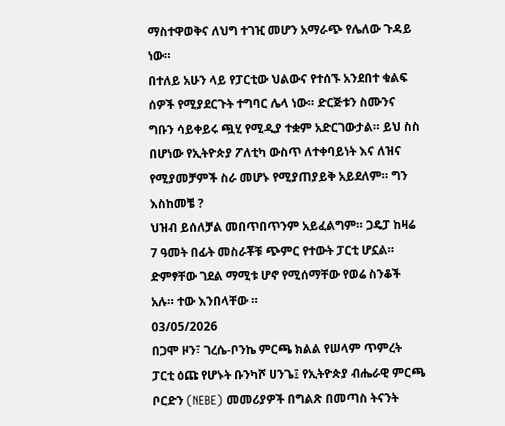ማስተዋወቅና ለህግ ተገዢ መሆን አማራጭ የሌለው ጉዳይ ነው።
በተለይ አሁን ላይ የፓርቲው ህልውና የተሰኙ አንደበተ ቁልፍ ሰዎች የሚያደርጉት ተግባር ሌላ ነው። ድርጅቱን ስሙንና ግቡን ሳይቀይሩ ጯሂ የሚዲያ ተቋም አድርገውታል። ይህ ስስ በሆነው የኢትዮጵያ ፖለቲካ ውስጥ ለተቀባይነት እና ለዝና የሚያመቻምች ስራ መሆኑ የሚያጠያይቅ አይደለም። ግን እስከመቼ ?
ህዝብ ይሰለቻል መበጥበጥንም አይፈልግም። ጋዴፓ ከዛሬ 7 ዓመት በፊት መስራቾቹ ጭምር የተውት ፓርቲ ሆኗል።
ድምፃቸው ገደል ማሚቱ ሆኖ የሚሰማቸው የወሬ ስንቆች አሉ። ተው እንበላቸው ።
03/05/2026
በጋሞ ዞን፣ ገረሴ-ቦንኬ ምርጫ ክልል የሠላም ጥምረት ፓርቲ ዕጩ የሆኑት ቡንካሾ ሀንጌ፤ የኢትዮጵያ ብሔራዊ ምርጫ ቦርድን (NEBE) መመሪያዎች በግልጽ በመጣስ ትናንት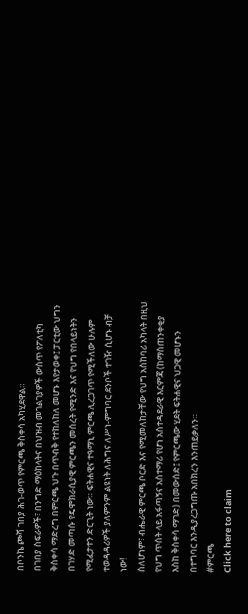በቦንኬ ጮሻ ገበያ ሕገ-ወጥ የምርጫ ቅስቀሳ አካሂደዋል።
በገበያ ስፍራዎች፣ በንግድ ማዕከላትና በህዝብ መገልገያዎች ውስጥ የፖለቲካ ቅስቀሳ ማድረግ በምርጫ ህጉ በጥብቅ የተከለከለ መሆኑ እየታወቀ፤ ፓርቲው ህግን በገሃድ መጣሱ የዴሞክራሲያዊ ምርጫን መሰረት የሚንድ እና የህግ የበላይነትን የሚፈታተን ድርጊት ነው። ፍትሐዊና ተዓማኒ ምርጫ ሊረጋገጥ የሚችለው ሁሉም ተወዳዳሪዎች ያለምንም ልዩነት ለሕግና ለሥነ-ምግባር ደንቦች ተገዥ ሲሆኑ ብቻ ነው!
ስለሆነም፣ ብሔራዊ ምርጫ ቦርድ እና የሚመለከታቸው የህግ አስከባሪ አካላት በዚህ የህግ ጥሰት ላይ አፋጣኝና አስተማሪ የሆነ አስተዳደራዊ እርምጃ (ከማስጠንቀቂያ እስከ ቅስቀሳ ማገድ) በመውሰድ፤ የምርጫው ሂደት ፍትሐዊና ህጋዊ መሆኑን በተግባር እንዲያረጋግጡ አበክረን እንጠይቃለን።
#ምርጫ
Click here to claim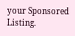your Sponsored Listing.